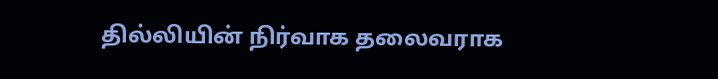தில்லியின் நிர்வாக தலைவராக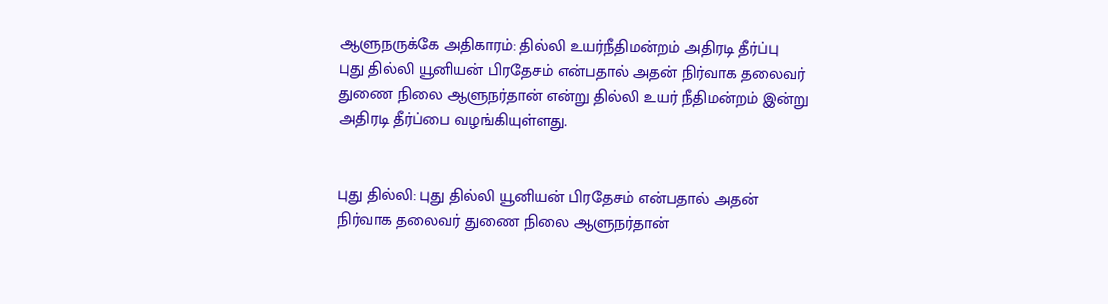ஆளுநருக்கே அதிகாரம்: தில்லி உயர்நீதிமன்றம் அதிரடி தீர்ப்பு
புது தில்லி யூனியன் பிரதேசம் என்பதால் அதன் நிர்வாக தலைவர் துணை நிலை ஆளுநர்தான் என்று தில்லி உயர் நீதிமன்றம் இன்று அதிரடி தீர்ப்பை வழங்கியுள்ளது.


புது தில்லி: புது தில்லி யூனியன் பிரதேசம் என்பதால் அதன் நிர்வாக தலைவர் துணை நிலை ஆளுநர்தான்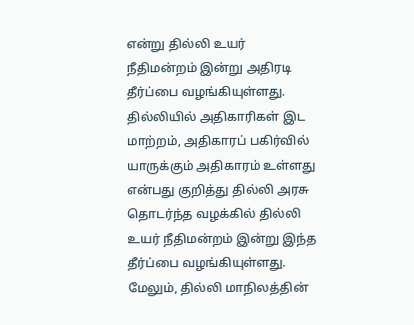என்று தில்லி உயர் நீதிமன்றம் இன்று அதிரடி தீர்ப்பை வழங்கியுள்ளது.
தில்லியில் அதிகாரிகள் இட மாற்றம், அதிகாரப் பகிர்வில் யாருக்கும் அதிகாரம் உள்ளது என்பது குறித்து தில்லி அரசு தொடர்ந்த வழக்கில் தில்லி உயர் நீதிமன்றம் இன்று இந்த தீர்ப்பை வழங்கியுள்ளது.
மேலும், தில்லி மாநிலத்தின்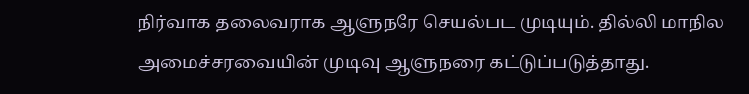நிர்வாக தலைவராக ஆளுநரே செயல்பட முடியும். தில்லி மாநில அமைச்சரவையின் முடிவு ஆளுநரை கட்டுப்படுத்தாது.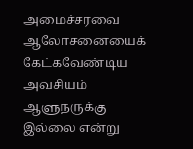அமைச்சரவை ஆலோசனையைக் கேட்கவேண்டிய அவசியம் ஆளுநருக்கு இல்லை என்று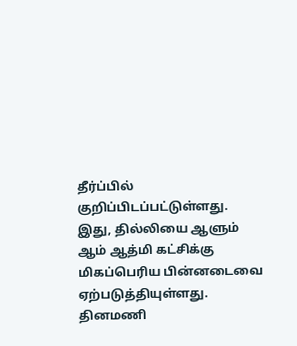தீர்ப்பில் குறிப்பிடப்பட்டுள்ளது.
இது, தில்லியை ஆளும் ஆம் ஆத்மி கட்சிக்கு மிகப்பெரிய பின்னடைவை ஏற்படுத்தியுள்ளது.
தினமணி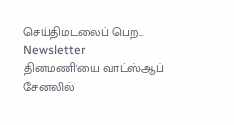செய்திமடலைப் பெற... Newsletter
தினமணி'யை வாட்ஸ்ஆப் சேனலில்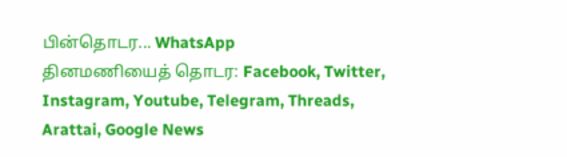பின்தொடர... WhatsApp
தினமணியைத் தொடர: Facebook, Twitter, Instagram, Youtube, Telegram, Threads, Arattai, Google News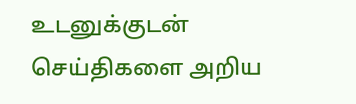உடனுக்குடன் செய்திகளை அறிய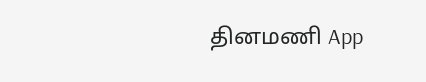தினமணி App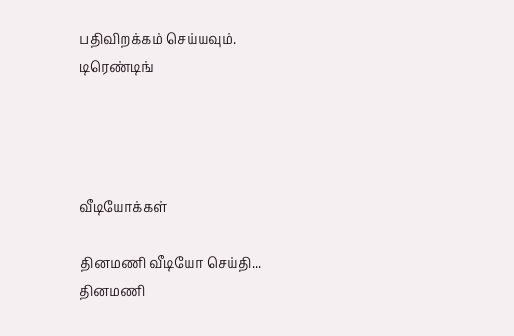பதிவிறக்கம் செய்யவும்.
டிரெண்டிங்




வீடியோக்கள்

தினமணி வீடியோ செய்தி...
தினமணி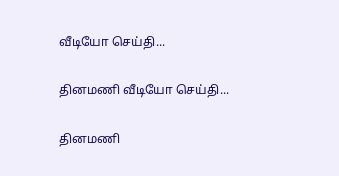வீடியோ செய்தி...

தினமணி வீடியோ செய்தி...

தினமணி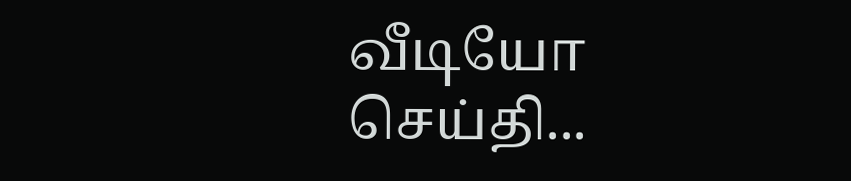வீடியோ செய்தி...